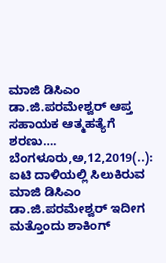ಮಾಜಿ ಡಿಸಿಎಂ ಡಾ.ಜಿ.ಪರಮೇಶ್ವರ್ ಆಪ್ತ ಸಹಾಯಕ ಆತ್ಮಹತ್ಯೆಗೆ ಶರಣು…. ಬೆಂಗಳೂರು,ಅ,12,2019(..): ಐಟಿ ದಾಳಿಯಲ್ಲಿ ಸಿಲುಕಿರುವ ಮಾಜಿ ಡಿಸಿಎಂ ಡಾ.ಜಿ.ಪರಮೇಶ್ವರ್ ಇದೀಗ ಮತ್ತೊಂದು ಶಾಕಿಂಗ್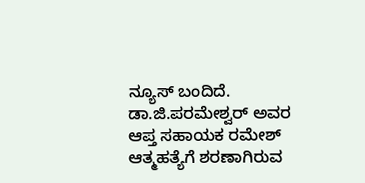ನ್ಯೂಸ್ ಬಂದಿದೆ. ಡಾ.ಜಿ.ಪರಮೇಶ್ವರ್ ಅವರ ಆಪ್ತ ಸಹಾಯಕ ರಮೇಶ್ ಆತ್ಮಹತ್ಯೆಗೆ ಶರಣಾಗಿರುವ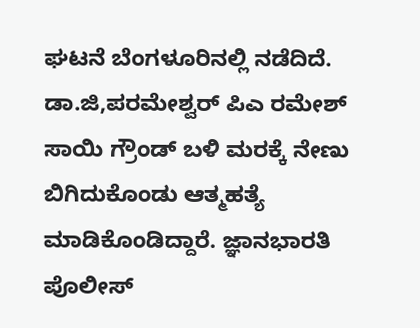ಘಟನೆ ಬೆಂಗಳೂರಿನಲ್ಲಿ ನಡೆದಿದೆ. ಡಾ.ಜಿ,ಪರಮೇಶ್ವರ್ ಪಿಎ ರಮೇಶ್ ಸಾಯಿ ಗ್ರೌಂಡ್ ಬಳಿ ಮರಕ್ಕೆ ನೇಣು ಬಿಗಿದುಕೊಂಡು ಆತ್ಮಹತ್ಯೆ ಮಾಡಿಕೊಂಡಿದ್ದಾರೆ. ಜ್ಞಾನಭಾರತಿ ಪೊಲೀಸ್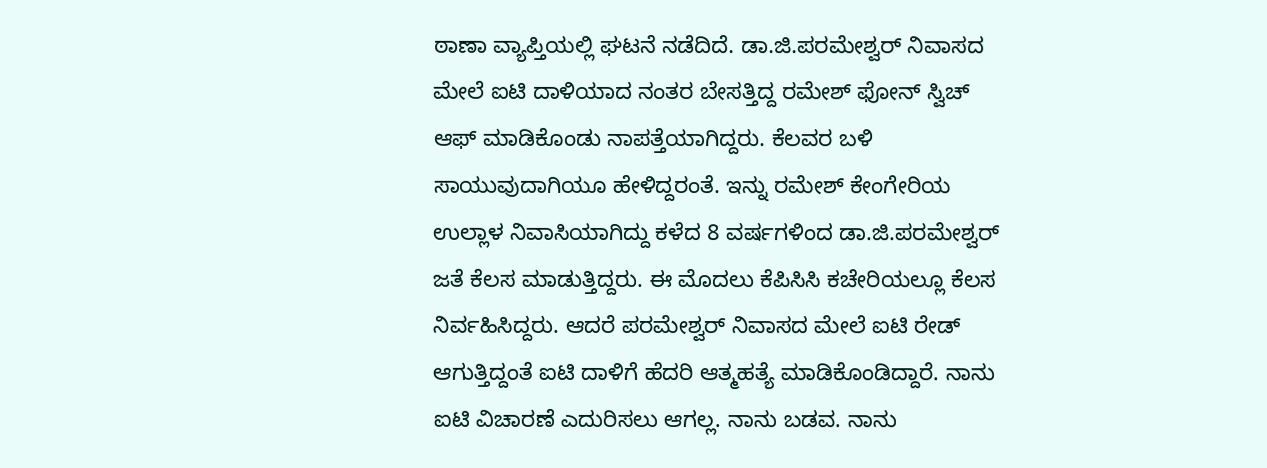ಠಾಣಾ ವ್ಯಾಪ್ತಿಯಲ್ಲಿ ಘಟನೆ ನಡೆದಿದೆ. ಡಾ.ಜಿ.ಪರಮೇಶ್ವರ್ ನಿವಾಸದ ಮೇಲೆ ಐಟಿ ದಾಳಿಯಾದ ನಂತರ ಬೇಸತ್ತಿದ್ದ ರಮೇಶ್ ಫೋನ್ ಸ್ವಿಚ್ ಆಫ್ ಮಾಡಿಕೊಂಡು ನಾಪತ್ತೆಯಾಗಿದ್ದರು. ಕೆಲವರ ಬಳಿ ಸಾಯುವುದಾಗಿಯೂ ಹೇಳಿದ್ದರಂತೆ. ಇನ್ನು ರಮೇಶ್ ಕೇಂಗೇರಿಯ ಉಲ್ಲಾಳ ನಿವಾಸಿಯಾಗಿದ್ದು ಕಳೆದ 8 ವರ್ಷಗಳಿಂದ ಡಾ.ಜಿ.ಪರಮೇಶ್ವರ್ ಜತೆ ಕೆಲಸ ಮಾಡುತ್ತಿದ್ದರು. ಈ ಮೊದಲು ಕೆಪಿಸಿಸಿ ಕಚೇರಿಯಲ್ಲೂ ಕೆಲಸ ನಿರ್ವಹಿಸಿದ್ದರು. ಆದರೆ ಪರಮೇಶ್ವರ್ ನಿವಾಸದ ಮೇಲೆ ಐಟಿ ರೇಡ್ ಆಗುತ್ತಿದ್ದಂತೆ ಐಟಿ ದಾಳಿಗೆ ಹೆದರಿ ಆತ್ಮಹತ್ಯೆ ಮಾಡಿಕೊಂಡಿದ್ದಾರೆ. ನಾನು ಐಟಿ ವಿಚಾರಣೆ ಎದುರಿಸಲು ಆಗಲ್ಲ. ನಾನು ಬಡವ. ನಾನು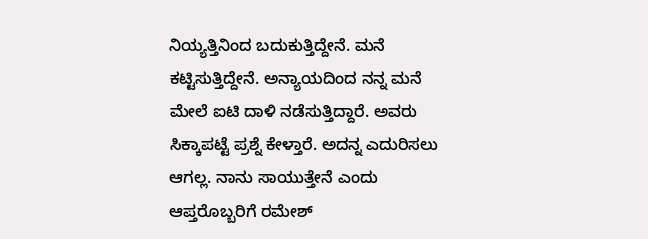ನಿಯ್ಯತ್ತಿನಿಂದ ಬದುಕುತ್ತಿದ್ದೇನೆ. ಮನೆ ಕಟ್ಟಿಸುತ್ತಿದ್ದೇನೆ. ಅನ್ಯಾಯದಿಂದ ನನ್ನ ಮನೆ ಮೇಲೆ ಐಟಿ ದಾಳಿ ನಡೆಸುತ್ತಿದ್ದಾರೆ. ಅವರು ಸಿಕ್ಕಾಪಟ್ಟೆ ಪ್ರಶ್ನೆ ಕೇಳ್ತಾರೆ. ಅದನ್ನ ಎದುರಿಸಲು ಆಗಲ್ಲ. ನಾನು ಸಾಯುತ್ತೇನೆ ಎಂದು ಆಪ್ತರೊಬ್ಬರಿಗೆ ರಮೇಶ್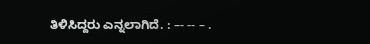ತಿಳಿಸಿದ್ದರು ಎನ್ನಲಾಗಿದೆ. : –- -- – .